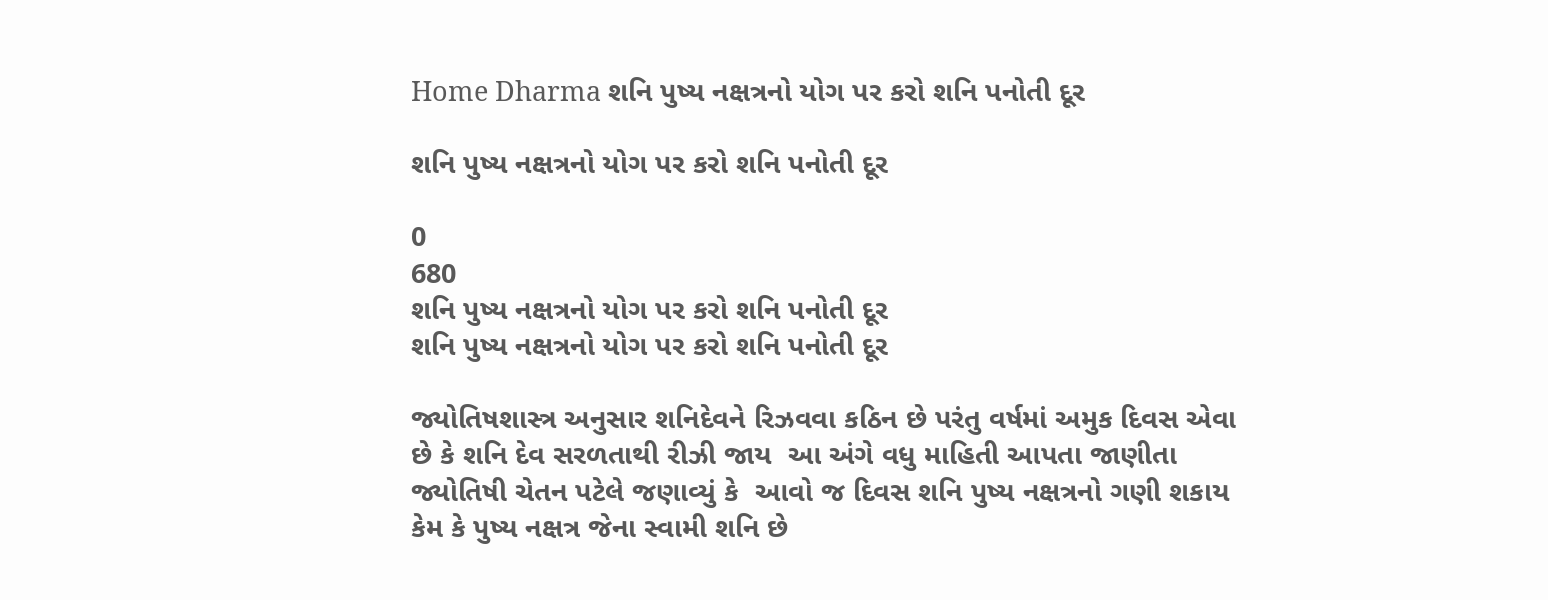Home Dharma શનિ પુષ્ય નક્ષત્રનો યોગ પર કરો શનિ પનોતી દૂર

શનિ પુષ્ય નક્ષત્રનો યોગ પર કરો શનિ પનોતી દૂર

0
680
શનિ પુષ્ય નક્ષત્રનો યોગ પર કરો શનિ પનોતી દૂર
શનિ પુષ્ય નક્ષત્રનો યોગ પર કરો શનિ પનોતી દૂર

જ્યોતિષશાસ્ત્ર અનુસાર શનિદેવને રિઝવવા કઠિન છે પરંતુ વર્ષમાં અમુક દિવસ એવા છે કે શનિ દેવ સરળતાથી રીઝી જાય  આ અંગે વધુ માહિતી આપતા જાણીતા જ્યોતિષી ચેતન પટેલે જણાવ્યું કે  આવો જ દિવસ શનિ પુષ્ય નક્ષત્રનો ગણી શકાય  કેમ કે પુષ્ય નક્ષત્ર જેના સ્વામી શનિ છે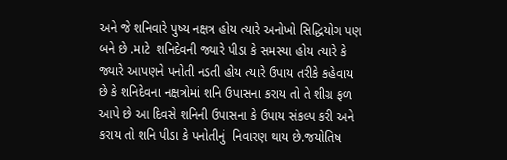અને જે શનિવારે પુષ્ય નક્ષત્ર હોય ત્યારે અનોખો સિદ્ધિયોગ પણ બને છે .માટે  શનિદેવની જ્યારે પીડા કે સમસ્યા હોય ત્યારે કે જ્યારે આપણને પનોતી નડતી હોય ત્યારે ઉપાય તરીકે કહેવાય છે કે શનિદેવના નક્ષત્રોમાં શનિ ઉપાસના કરાય તો તે શીગ્ર ફળ આપે છે આ દિવસે શનિની ઉપાસના કે ઉપાય સંકલ્પ કરી અને કરાય તો શનિ પીડા કે પનોતીનું  નિવારણ થાય છે.જયોતિષ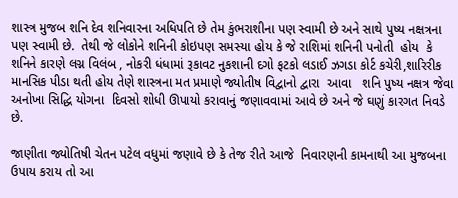શાસ્ત્ર મુજબ શનિ દેવ શનિવારના અધિપતિ છે તેમ કુંભરાશીના પણ સ્વામી છે અને સાથે પુષ્ય નક્ષત્રના પણ સ્વામી છે.  તેથી જે લોકોને શનિની કોઇપણ સમસ્યા હોય કે જે રાશિમાં શનિની પનોતી  હોય  કે શનિને કારણે લગ્ન વિલંબ , નોકરી ધંધામાં રૂકાવટ નુકશાની દગો ફટકો લડાઈ ઝગડા કોર્ટ કચેરી,શારિરીક માનસિક પીડા થતી હોય તેણે શાસ્ત્રના મત પ્રમાણે જ્યોતીષ વિદ્વાનો દ્વારા  આવા   શનિ પુષ્ય નક્ષત્ર જેવા અનોખા સિદ્ધિ યોગના  દિવસો શોધી ઊપાયો કરાવાનું જણાવવામાં આવે છે અને જે ઘણું કારગત નિવડે છે.

જાણીતા જ્યોતિષી ચેતન પટેલ વધુમાં જણાવે છે કે તેજ રીતે આજે  નિવારણની કામનાથી આ મુજબના ઉપાય કરાય તો આ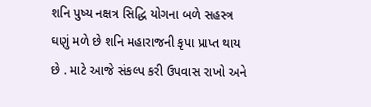શનિ પુષ્ય નક્ષત્ર સિદ્ધિ યોગના બળે સહસ્ત્ર ઘણું મળે છે શનિ મહારાજની કૃપા પ્રાપ્ત થાય છે . માટે આજે સંકલ્પ કરી ઉપવાસ રાખો અને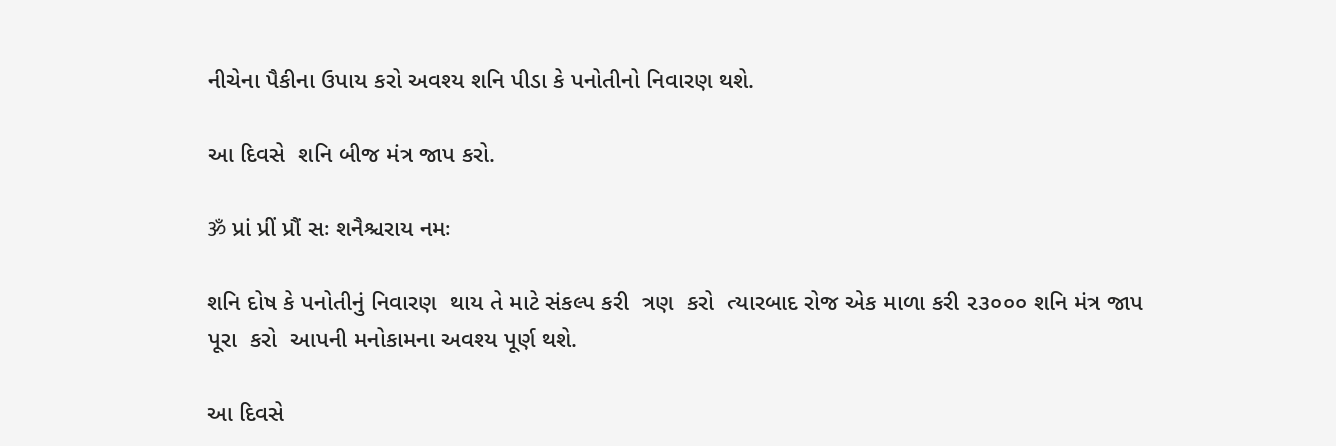નીચેના પૈકીના ઉપાય કરો અવશ્ય શનિ પીડા કે પનોતીનો નિવારણ થશે.

આ દિવસે  શનિ બીજ મંત્ર જાપ કરો.

ॐ પ્રાં પ્રીં પ્રૌં સઃ શનૈશ્ચરાય નમઃ

શનિ દોષ કે પનોતીનું નિવારણ  થાય તે માટે સંકલ્પ કરી  ત્રણ  કરો  ત્યારબાદ રોજ એક માળા કરી ૨૩૦૦૦ શનિ મંત્ર જાપ પૂરા  કરો  આપની મનોકામના અવશ્ય પૂર્ણ થશે.

આ દિવસે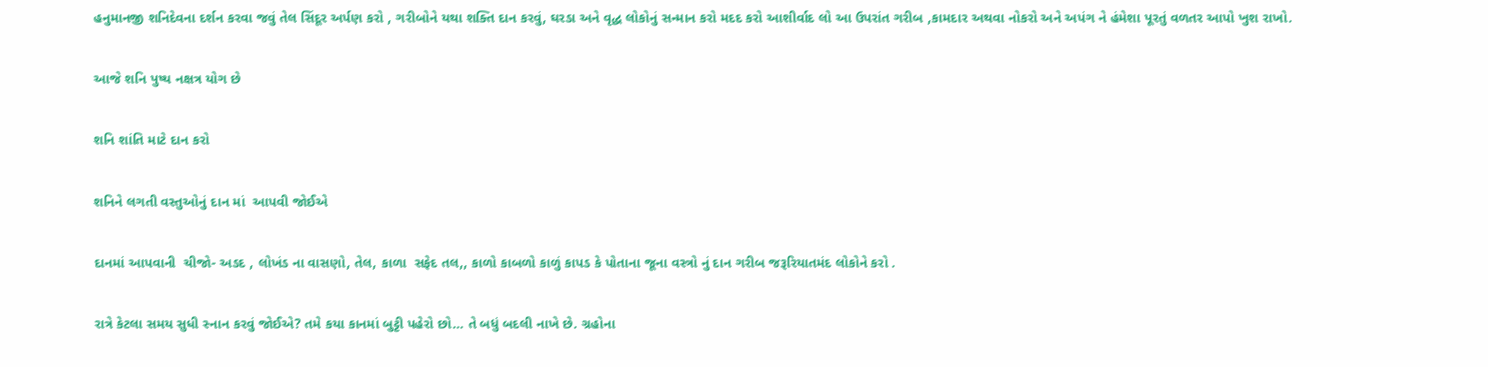હનુમાનજી શનિદેવના દર્શન કરવા જવું તેલ સિંદૂર અર્પણ કરો , ગરીબોને યથા શક્તિ દાન કરવું, ઘરડા અને વૃદ્ધ લોકોનું સન્માન કરો મદદ કરો આશીર્વાદ લો આ ઉપરાંત ગરીબ ,કામદાર અથવા નોકરો અને અપંગ ને હંમેશા પૂરતું વળતર આપો ખુશ રાખો.

આજે શનિ પુષ્ય નક્ષત્ર યોગ છે

શનિ શાંતિ માટે દાન કરો

શનિને લગતી વસ્તુઓનું દાન માં  આપવી જોઈએ

દાનમાં આપવાની  ચીજો- અડદ , લોખંડ ના વાસણો, તેલ, કાળા  સફેદ તલ,, કાળો કાબળો કાળું કાપડ કે પોતાના જૂના વસ્ત્રો નું દાન ગરીબ જરૂરિયાતમંદ લોકોને કરો .

રાત્રે કેટલા સમય સુધી સ્નાન કરવું જોઈએ? તમે કયા કાનમાં બુટ્ટી પહેરો છો… તે બધું બદલી નાખે છે. ગ્રહોના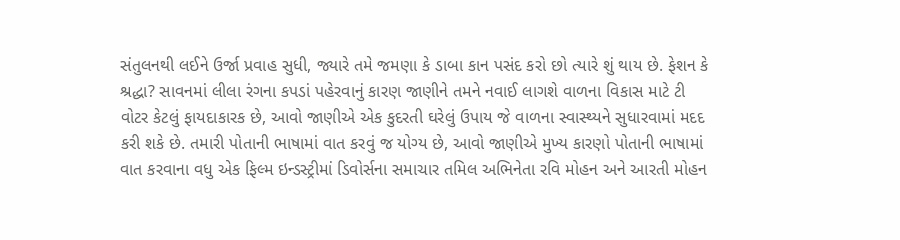સંતુલનથી લઈને ઉર્જા પ્રવાહ સુધી, જ્યારે તમે જમણા કે ડાબા કાન પસંદ કરો છો ત્યારે શું થાય છે. ફેશન કે શ્રદ્ધા? સાવનમાં લીલા રંગના કપડાં પહેરવાનું કારણ જાણીને તમને નવાઈ લાગશે વાળના વિકાસ માટે ટી વોટર કેટલું ફાયદાકારક છે, આવો જાણીએ એક કુદરતી ઘરેલું ઉપાય જે વાળના સ્વાસ્થ્યને સુધારવામાં મદદ કરી શકે છે. તમારી પોતાની ભાષામાં વાત કરવું જ યોગ્ય છે, આવો જાણીએ મુખ્ય કારણો પોતાની ભાષામાં વાત કરવાના વધુ એક ફિલ્મ ઇન્ડસ્ટ્રીમાં ડિવોર્સના સમાચાર તમિલ અભિનેતા રવિ મોહન અને આરતી મોહન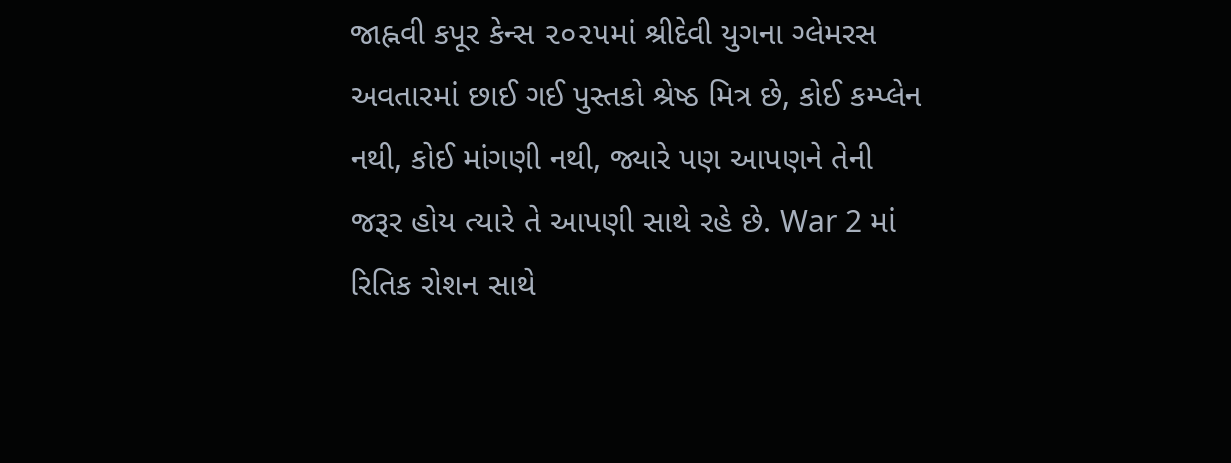જાહ્નવી કપૂર કેન્સ ૨૦૨૫માં શ્રીદેવી યુગના ગ્લેમરસ અવતારમાં છાઈ ગઈ પુસ્તકો શ્રેષ્ઠ મિત્ર છે, કોઈ કમ્પ્લેન નથી, કોઈ માંગણી નથી, જ્યારે પણ આપણને તેની જરૂર હોય ત્યારે તે આપણી સાથે રહે છે. War 2 માં રિતિક રોશન સાથે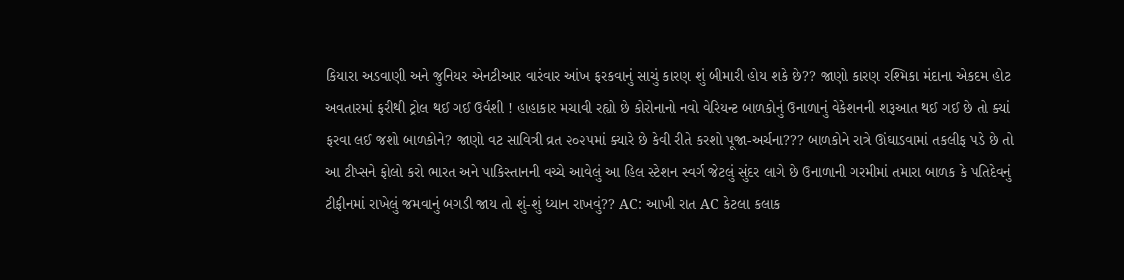કિયારા અડવાણી અને જુનિયર એનટીઆર વારંવાર આંખ ફરકવાનું સાચું કારણ શું બીમારી હોય શકે છે?? જાણો કારણ રશ્મિકા મંદાના એકદમ હોટ અવતારમાં ફરીથી ટ્રોલ થઈ ગઈ ઉર્વશી ! હાહાકાર મચાવી રહ્યો છે કોરોનાનો નવો વેરિયન્ટ બાળકોનું ઉનાળાનું વેકેશનની શરૂઆત થઈ ગઈ છે તો ક્યાં ફરવા લઈ જશો બાળકોને? જાણો વટ સાવિત્રી વ્રત ૨૦૨૫માં ક્યારે છે કેવી રીતે કરશો પૂજા-અર્ચના??? બાળકોને રાત્રે ઊંઘાડવામાં તકલીફ પડે છે તો આ ટીપ્સને ફોલો કરો ભારત અને પાકિસ્તાનની વચ્ચે આવેલું આ હિલ સ્ટેશન સ્વર્ગ જેટલું સુંદર લાગે છે ઉનાળાની ગરમીમાં તમારા બાળક કે પતિદેવનું ટીફીનમાં રાખેલું જમવાનું બગડી જાય તો શું-શું ધ્યાન રાખવું?? AC: આખી રાત AC કેટલા કલાક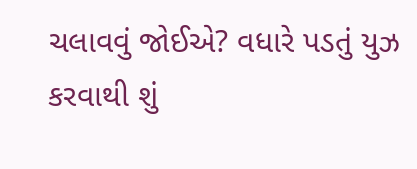ચલાવવું જોઈએ? વધારે પડતું યુઝ કરવાથી શું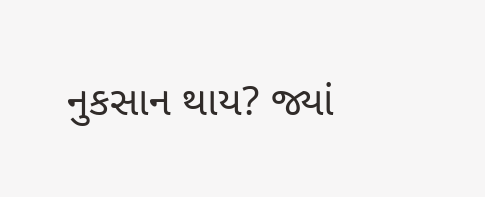નુકસાન થાય? જ્યાં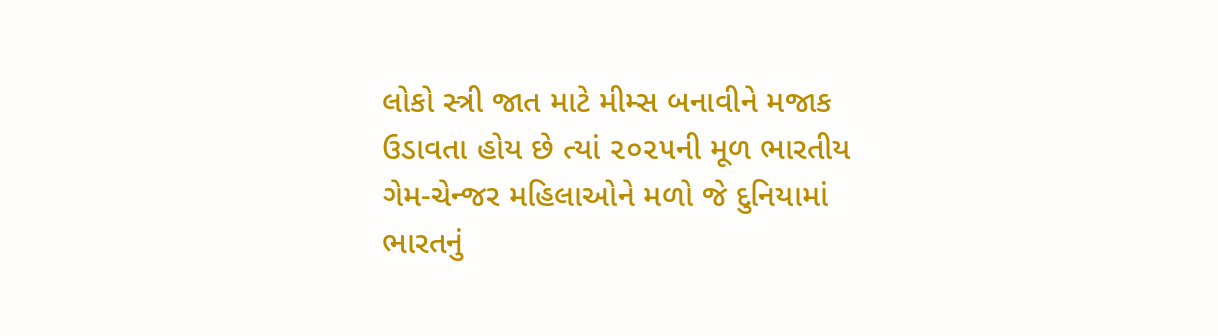લોકો સ્ત્રી જાત માટે મીમ્સ બનાવીને મજાક ઉડાવતા હોય છે ત્યાં ૨૦૨૫ની મૂળ ભારતીય ગેમ-ચેન્જર મહિલાઓને મળો જે દુનિયામાં ભારતનું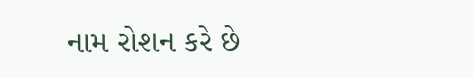નામ રોશન કરે છે